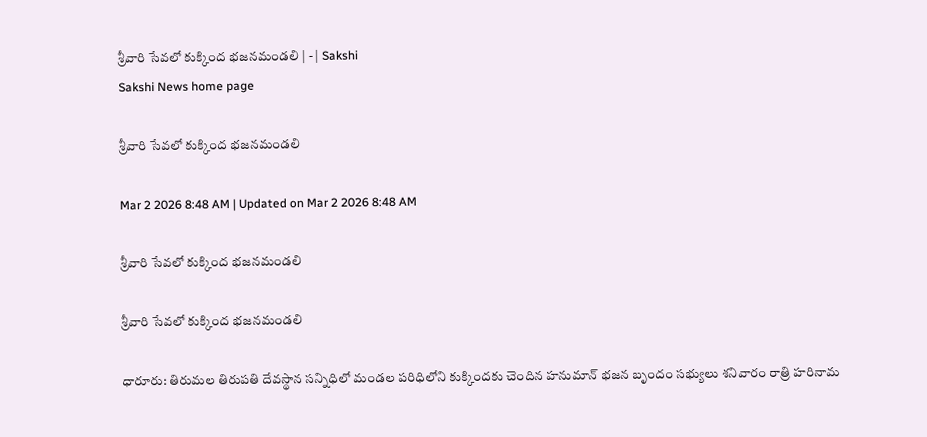శ్రీవారి సేవలో కుక్కింద భజనమండలి | - | Sakshi
Sakshi News home page

శ్రీవారి సేవలో కుక్కింద భజనమండలి

Mar 2 2026 8:48 AM | Updated on Mar 2 2026 8:48 AM

శ్రీవారి సేవలో కుక్కింద భజనమండలి

శ్రీవారి సేవలో కుక్కింద భజనమండలి

ధారూరు: తిరుమల తిరుపతి దేవస్థాన సన్నిధిలో మండల పరిధిలోని కుక్కిందకు చెందిన హనుమాన్‌ భజన బృందం సభ్యులు శనివారం రాత్రి హరినామ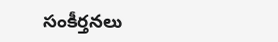సంకీర్తనలు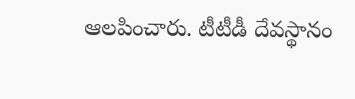ఆలపించారు. టీటీడీ దేవస్థానం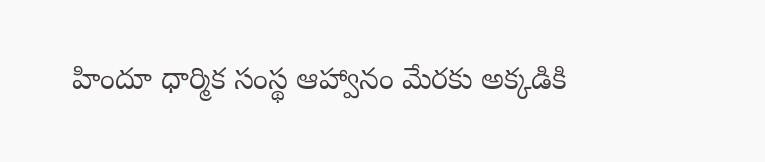హిందూ ధార్మిక సంస్థ ఆహ్వానం మేరకు అక్కడికి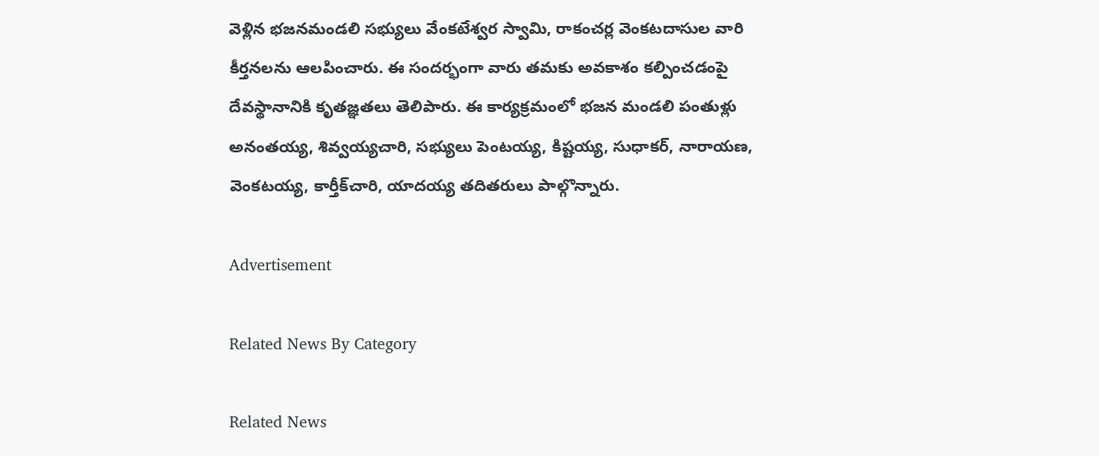వెళ్లిన భజనమండలి సభ్యులు వేంకటేశ్వర స్వామి, రాకంచర్ల వెంకటదాసుల వారి కీర్తనలను ఆలపించారు. ఈ సందర్భంగా వారు తమకు అవకాశం కల్పించడంపై దేవస్థానానికి కృతజ్ఞతలు తెలిపారు. ఈ కార్యక్రమంలో భజన మండలి పంతుళ్లు అనంతయ్య, శివ్వయ్యచారి, సభ్యులు పెంటయ్య, కిష్టయ్య, సుధాకర్‌, నారాయణ, వెంకటయ్య, కార్తీక్‌చారి, యాదయ్య తదితరులు పాల్గొన్నారు.

Advertisement

Related News By Category

Related News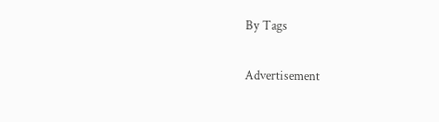By Tags

Advertisement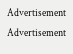Advertisement
Advertisement